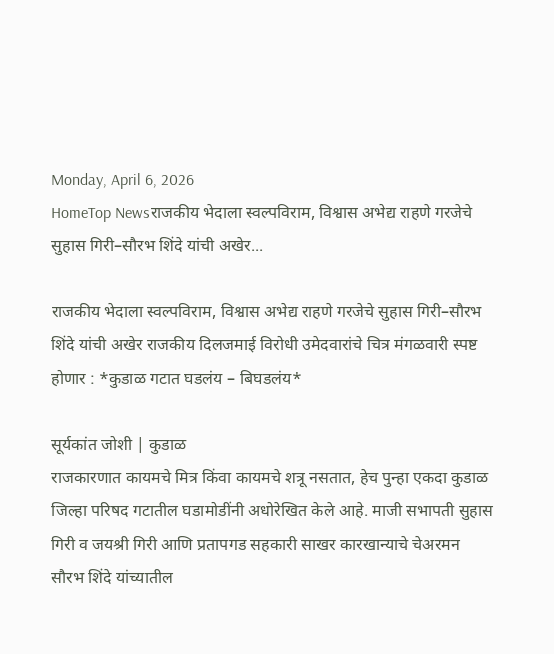Monday, April 6, 2026
HomeTop Newsराजकीय भेदाला स्वल्पविराम, विश्वास अभेद्य राहणे गरजेचे सुहास गिरी–सौरभ शिंदे यांची अखेर...

राजकीय भेदाला स्वल्पविराम, विश्वास अभेद्य राहणे गरजेचे सुहास गिरी–सौरभ शिंदे यांची अखेर राजकीय दिलजमाई विरोधी उमेदवारांचे चित्र मंगळवारी स्पष्ट होणार : *कुडाळ गटात घडलंय – बिघडलंय*

सूर्यकांत जोशी | कुडाळ
राजकारणात कायमचे मित्र किंवा कायमचे शत्रू नसतात, हेच पुन्हा एकदा कुडाळ जिल्हा परिषद गटातील घडामोडींनी अधोरेखित केले आहे. माजी सभापती सुहास गिरी व जयश्री गिरी आणि प्रतापगड सहकारी साखर कारखान्याचे चेअरमन सौरभ शिंदे यांच्यातील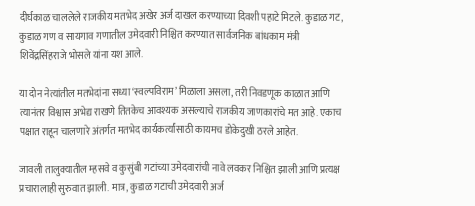दीर्घकाळ चाललेले राजकीय मतभेद अखेर अर्ज दाखल करण्याच्या दिवशी पहाटे मिटले. कुडाळ गट, कुडाळ गण व सायगाव गणातील उमेदवारी निश्चित करण्यात सार्वजनिक बांधकाम मंत्री शिवेंद्रसिंहराजे भोसले यांना यश आले.

या दोन नेत्यांतील मतभेदांना सध्या ‘स्वल्पविराम’ मिळाला असला, तरी निवडणूक काळात आणि त्यानंतर विश्वास अभेद्य राखणे तितकेच आवश्यक असल्याचे राजकीय जाणकारांचे मत आहे. एकाच पक्षात राहून चालणारे अंतर्गत मतभेद कार्यकर्त्यांसाठी कायमच डोकेदुखी ठरले आहेत.

जावली तालुक्यातील म्हसवे व कुसुंबी गटांच्या उमेदवारांची नावे लवकर निश्चित झाली आणि प्रत्यक्ष प्रचारालाही सुरुवात झाली. मात्र, कुडाळ गटाची उमेदवारी अर्ज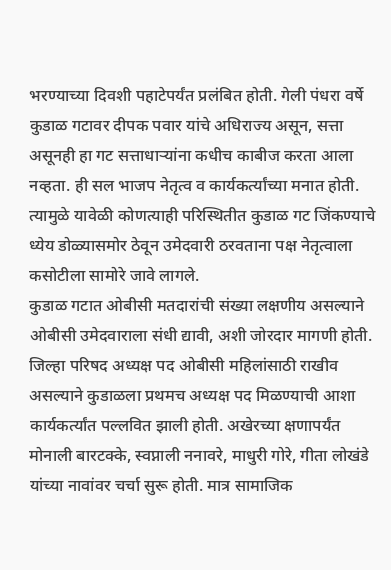भरण्याच्या दिवशी पहाटेपर्यंत प्रलंबित होती. गेली पंधरा वर्षे कुडाळ गटावर दीपक पवार यांचे अधिराज्य असून, सत्ता असूनही हा गट सत्ताधाऱ्यांना कधीच काबीज करता आला नव्हता. ही सल भाजप नेतृत्व व कार्यकर्त्यांच्या मनात होती. त्यामुळे यावेळी कोणत्याही परिस्थितीत कुडाळ गट जिंकण्याचे ध्येय डोळ्यासमोर ठेवून उमेदवारी ठरवताना पक्ष नेतृत्वाला कसोटीला सामोरे जावे लागले.
कुडाळ गटात ओबीसी मतदारांची संख्या लक्षणीय असल्याने ओबीसी उमेदवाराला संधी द्यावी, अशी जोरदार मागणी होती. जिल्हा परिषद अध्यक्ष पद ओबीसी महिलांसाठी राखीव असल्याने कुडाळला प्रथमच अध्यक्ष पद मिळण्याची आशा कार्यकर्त्यांत पल्लवित झाली होती. अखेरच्या क्षणापर्यंत मोनाली बारटक्के, स्वप्नाली ननावरे, माधुरी गोरे, गीता लोखंडे यांच्या नावांवर चर्चा सुरू होती. मात्र सामाजिक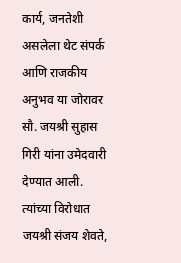कार्य, जनतेशी असलेला थेट संपर्क आणि राजकीय अनुभव या जोरावर सौ. जयश्री सुहास गिरी यांना उमेदवारी देण्यात आली. त्यांच्या विरोधात जयश्री संजय शेवते,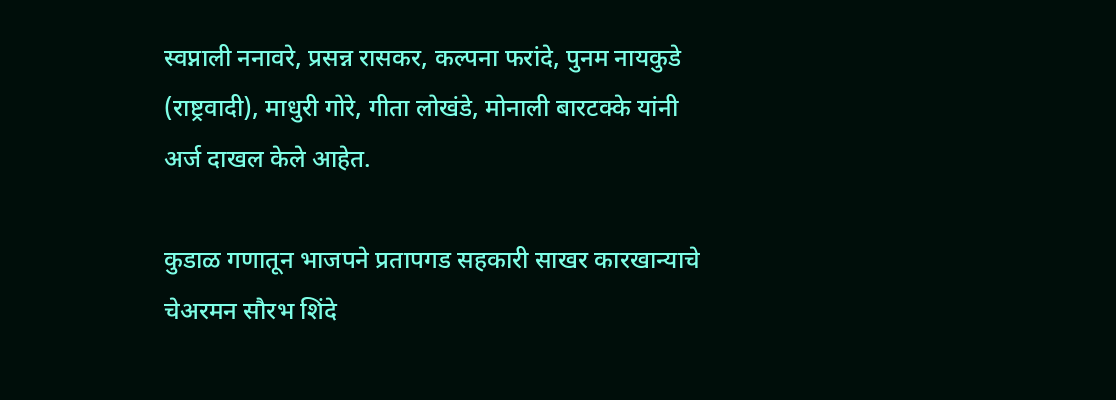स्वप्नाली ननावरे, प्रसन्न रासकर, कल्पना फरांदे, पुनम नायकुडे (राष्ट्रवादी), माधुरी गोरे, गीता लोखंडे, मोनाली बारटक्के यांनी अर्ज दाखल केले आहेत.

कुडाळ गणातून भाजपने प्रतापगड सहकारी साखर कारखान्याचे चेअरमन सौरभ शिंदे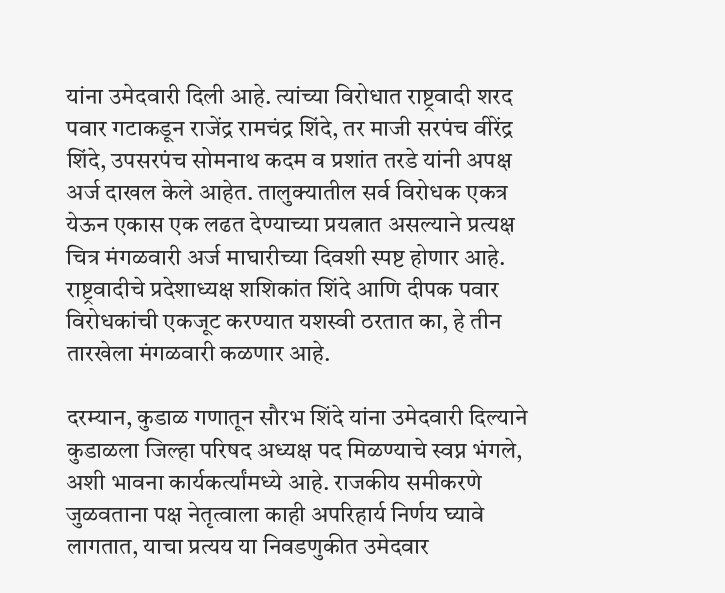यांना उमेदवारी दिली आहे. त्यांच्या विरोधात राष्ट्रवादी शरद पवार गटाकडून राजेंद्र रामचंद्र शिंदे, तर माजी सरपंच वीरेंद्र शिंदे, उपसरपंच सोमनाथ कदम व प्रशांत तरडे यांनी अपक्ष अर्ज दाखल केले आहेत. तालुक्यातील सर्व विरोधक एकत्र येऊन एकास एक लढत देण्याच्या प्रयत्नात असल्याने प्रत्यक्ष चित्र मंगळवारी अर्ज माघारीच्या दिवशी स्पष्ट होणार आहे. राष्ट्रवादीचे प्रदेशाध्यक्ष शशिकांत शिंदे आणि दीपक पवार विरोधकांची एकजूट करण्यात यशस्वी ठरतात का, हे तीन तारखेला मंगळवारी कळणार आहे.

दरम्यान, कुडाळ गणातून सौरभ शिंदे यांना उमेदवारी दिल्याने कुडाळला जिल्हा परिषद अध्यक्ष पद मिळण्याचे स्वप्न भंगले, अशी भावना कार्यकर्त्यांमध्ये आहे. राजकीय समीकरणे जुळवताना पक्ष नेतृत्वाला काही अपरिहार्य निर्णय घ्यावे लागतात, याचा प्रत्यय या निवडणुकीत उमेदवार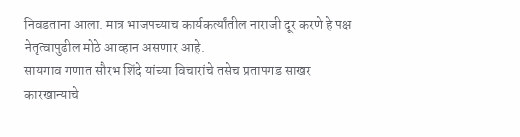निवडताना आला. मात्र भाजपच्याच कार्यकर्त्यांतील नाराजी दूर करणे हे पक्ष नेतृत्वापुढील मोठे आव्हान असणार आहे.
सायगाव गणात सौरभ शिंदे यांच्या विचारांचे तसेच प्रतापगड साखर कारखान्याचे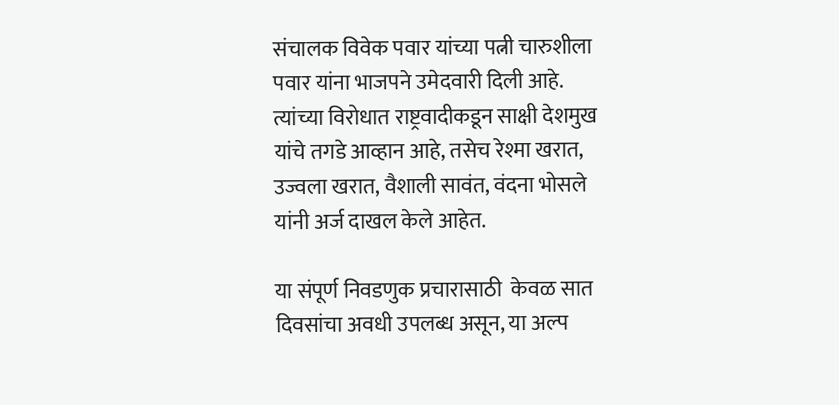संचालक विवेक पवार यांच्या पत्नी चारुशीला पवार यांना भाजपने उमेदवारी दिली आहे. त्यांच्या विरोधात राष्ट्रवादीकडून साक्षी देशमुख यांचे तगडे आव्हान आहे, तसेच रेश्मा खरात, उज्वला खरात, वैशाली सावंत, वंदना भोसले यांनी अर्ज दाखल केले आहेत.

या संपूर्ण निवडणुक प्रचारासाठी  केवळ सात दिवसांचा अवधी उपलब्ध असून, या अल्प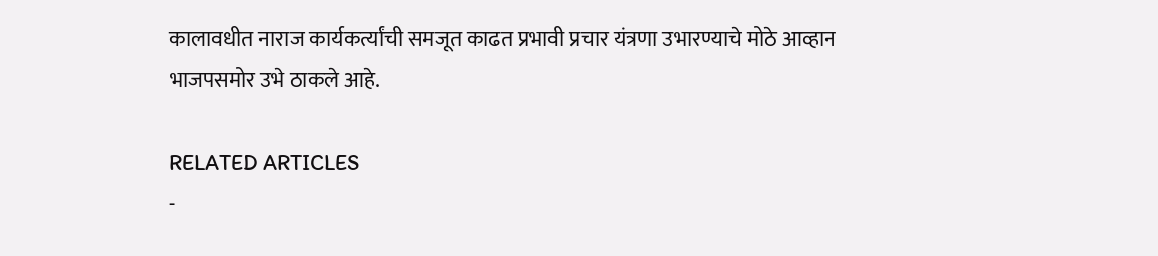कालावधीत नाराज कार्यकर्त्यांची समजूत काढत प्रभावी प्रचार यंत्रणा उभारण्याचे मोठे आव्हान भाजपसमोर उभे ठाकले आहे.

RELATED ARTICLES
-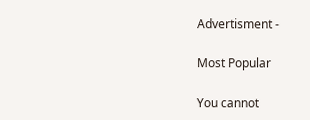Advertisment -

Most Popular

You cannot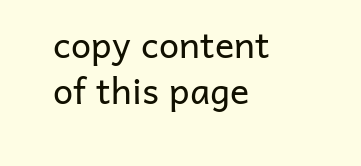copy content of this page